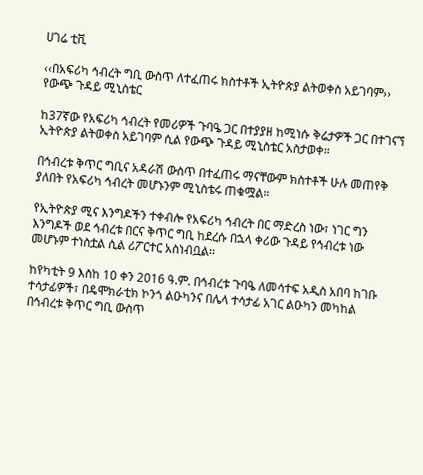ሀገሬ ቲቪ

‹‹በአፍሪካ ኅብረት ግቢ ውስጥ ለተፈጠሩ ክስተቶች ኢትዮጵያ ልትወቀስ አይገባም›› የውጭ ጉዳይ ሚኒስቴር

ከ37ኛው የአፍሪካ ኅብረት የመሪዎች ጉባዔ ጋር በተያያዘ ከሚነሱ ቅሬታዎች ጋር በተገናኘ ኢትዮጵያ ልትወቀስ አይገባም ሲል የውጭ ጉዳይ ሚኒስቴር አስታወቀ።

በኅብረቱ ቅጥር ግቢና አዳራሽ ውስጥ በተፈጠሩ ማናቸውም ክስተቶች ሁሉ መጠየቅ ያለበት የአፍሪካ ኅብረት መሆኑንም ሚኒስቴሩ ጠቁሟል።

የኢትዮጵያ ሚና እንግዶችን ተቀብሎ የአፍሪካ ኅብረት በር ማድረስ ነው፣ ነገር ግን እንግዶች ወደ ኅብረቱ በርና ቅጥር ግቢ ከደረሱ በኋላ ቀሪው ጉዳይ የኅብረቱ ነው መሆኑም ተነስቷል ሲል ሪፖርተር አስነብቧል፡፡

ከየካቲት 9 እስከ 10 ቀን 2016 ዓ.ም. በኅብረቱ ጉባዔ ለመሳተፍ አዲስ አበባ ከገቡ ተሳታፊዎች፣ በዴሞክራቲክ ኮንጎ ልዑካንና በሌላ ተሳታፊ አገር ልዑካን መካከል በኅብረቱ ቅጥር ግቢ ውስጥ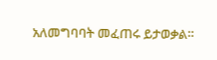አለመግባባት መፈጠሩ ይታወቃል።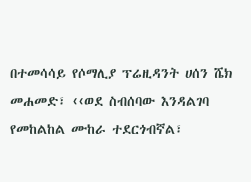በተመሳሳይ የሶማሊያ ፕሬዚዳንት ሀሰን ሼክ መሐመድ፣ ‹‹ወደ ስብሰባው እንዳልገባ የመከልከል ሙከራ ተደርጎብኛል፣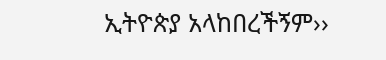ኢትዮጵያ አላከበረችኝም››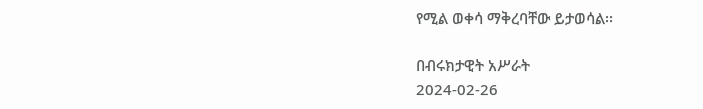የሚል ወቀሳ ማቅረባቸው ይታወሳል፡፡

በብሩክታዊት አሥራት
2024-02-26